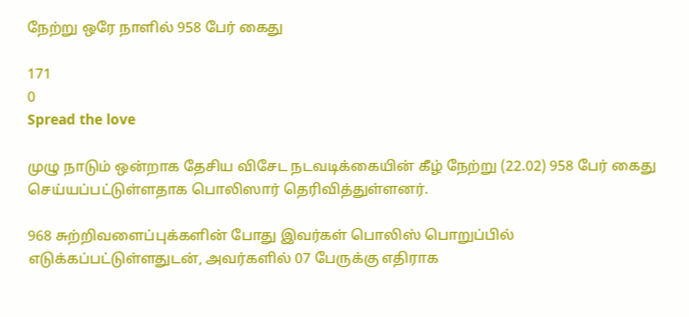நேற்று ஒரே நாளில் 958 பேர் கைது

171
0
Spread the love

முழு நாடும் ஒன்றாக தேசிய விசேட நடவடிக்கையின் கீழ் நேற்று (22.02) 958 பேர் கைது செய்யப்பட்டுள்ளதாக பொலிஸார் தெரிவித்துள்ளனர்.

968 சுற்றிவளைப்புக்களின் போது இவர்கள் பொலிஸ் பொறுப்பில் எடுக்கப்பட்டுள்ளதுடன், அவர்களில் 07 பேருக்கு எதிராக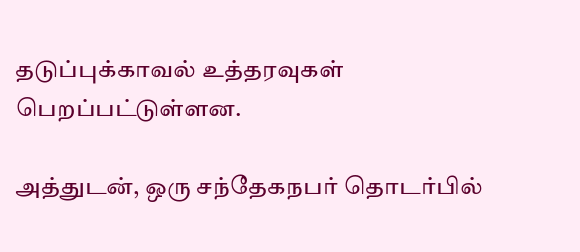தடுப்புக்காவல் உத்தரவுகள் பெறப்பட்டுள்ளன.

அத்துடன், ஒரு சந்தேகநபர் தொடர்பில்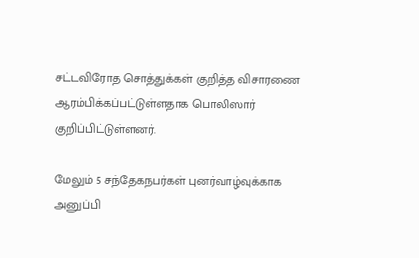சட்டவிரோத சொத்துக்கள் குறித்த விசாரணை ஆரம்பிக்கப்பட்டுள்ளதாக பொலிஸார் குறிப்பிட்டுள்ளனர்.

மேலும் 5 சந்தேகநபர்கள் புனர்வாழ்வுக்காக அனுப்பி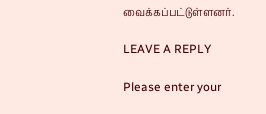வைக்கப்பட்டுள்ளனர்.

LEAVE A REPLY

Please enter your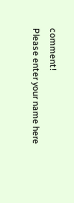comment!
Please enter your name here